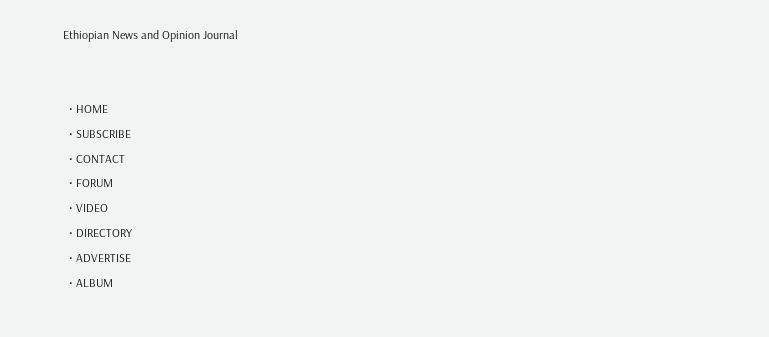Ethiopian News and Opinion Journal


  • HOME
  • SUBSCRIBE
  • CONTACT
  • FORUM
  • VIDEO
  • DIRECTORY
  • ADVERTISE
  • ALBUM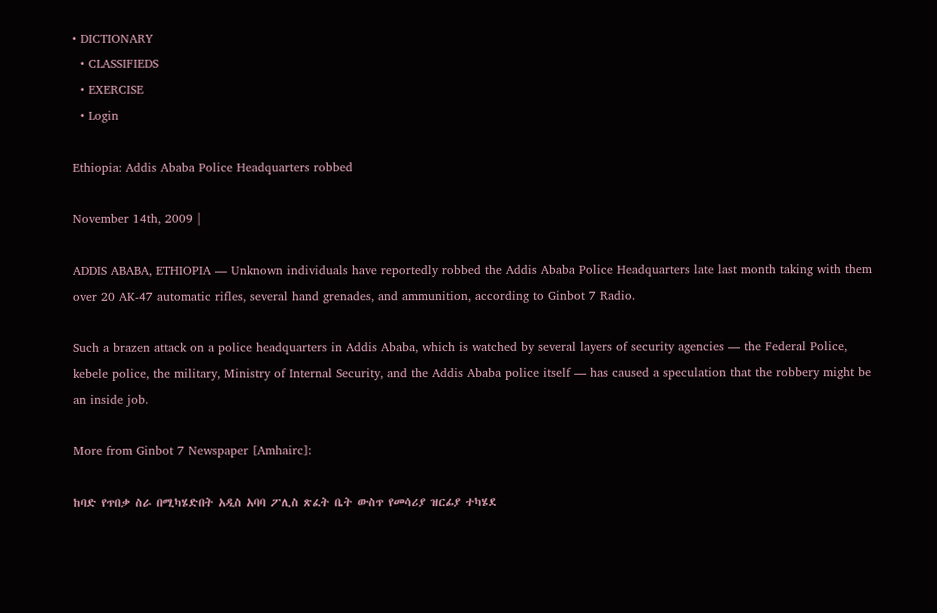• DICTIONARY
  • CLASSIFIEDS
  • EXERCISE
  • Login

Ethiopia: Addis Ababa Police Headquarters robbed

November 14th, 2009 |

ADDIS ABABA, ETHIOPIA — Unknown individuals have reportedly robbed the Addis Ababa Police Headquarters late last month taking with them over 20 AK-47 automatic rifles, several hand grenades, and ammunition, according to Ginbot 7 Radio.

Such a brazen attack on a police headquarters in Addis Ababa, which is watched by several layers of security agencies — the Federal Police, kebele police, the military, Ministry of Internal Security, and the Addis Ababa police itself — has caused a speculation that the robbery might be an inside job.

More from Ginbot 7 Newspaper [Amhairc]:

ከባድ የጥበቃ ስራ በሚካሄድበት አዲስ አባባ ፖሊስ ጽፈት ቤት ውስጥ የመሳሪያ ዝርፊያ ተካሄደ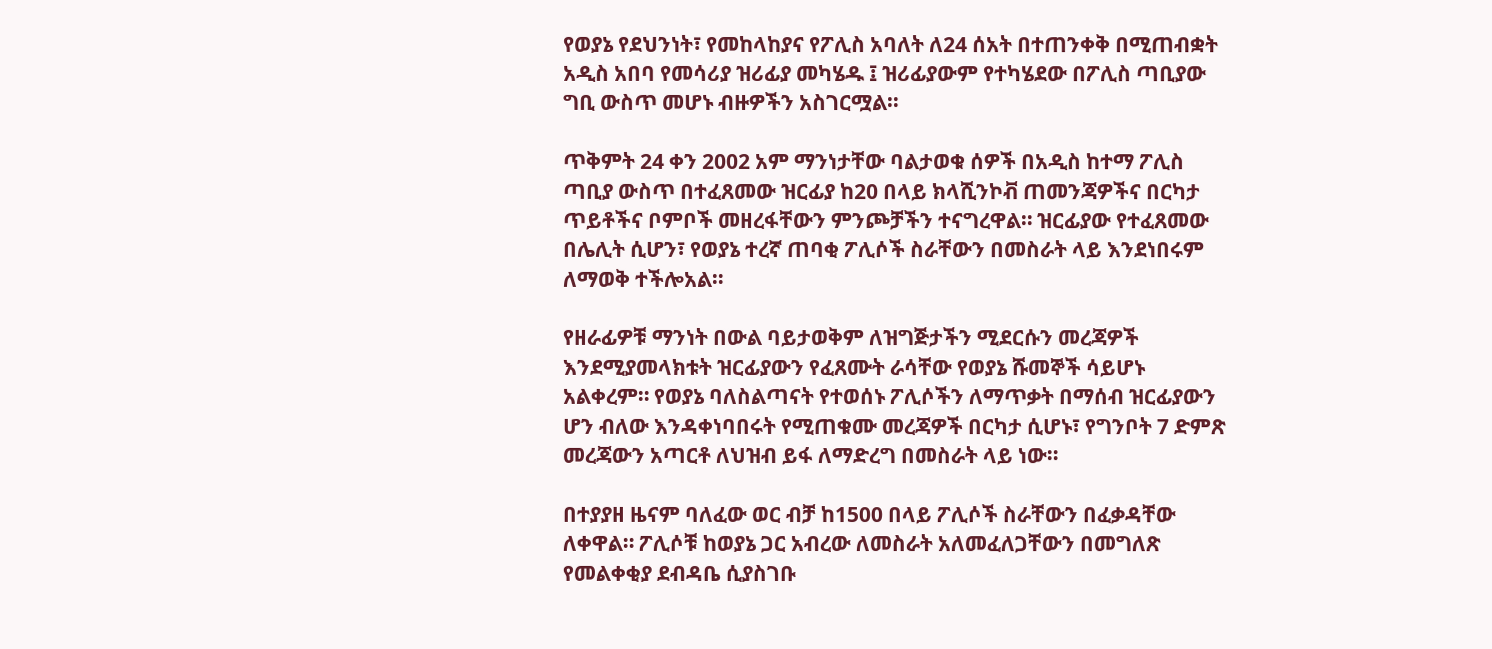የወያኔ የደህንነት፣ የመከላከያና የፖሊስ አባለት ለ24 ሰአት በተጠንቀቅ በሚጠብቋት አዲስ አበባ የመሳሪያ ዝሪፊያ መካሄዱ ፤ ዝሪፊያውም የተካሄደው በፖሊስ ጣቢያው ግቢ ውስጥ መሆኑ ብዙዎችን አስገርሟል።

ጥቅምት 24 ቀን 2002 አም ማንነታቸው ባልታወቁ ሰዎች በአዲስ ከተማ ፖሊስ ጣቢያ ውስጥ በተፈጸመው ዝርፊያ ከ20 በላይ ክላሺንኮቭ ጠመንጃዎችና በርካታ ጥይቶችና ቦምቦች መዘረፋቸውን ምንጮቻችን ተናግረዋል። ዝርፊያው የተፈጸመው በሌሊት ሲሆን፣ የወያኔ ተረኛ ጠባቂ ፖሊሶች ስራቸውን በመስራት ላይ እንደነበሩም ለማወቅ ተችሎአል።

የዘራፊዎቹ ማንነት በውል ባይታወቅም ለዝግጅታችን ሚደርሱን መረጃዎች እንደሚያመላክቱት ዝርፊያውን የፈጸሙት ራሳቸው የወያኔ ሹመኞች ሳይሆኑ አልቀረም። የወያኔ ባለስልጣናት የተወሰኑ ፖሊሶችን ለማጥቃት በማሰብ ዝርፊያውን ሆን ብለው እንዳቀነባበሩት የሚጠቁሙ መረጃዎች በርካታ ሲሆኑ፣ የግንቦት 7 ድምጽ መረጃውን አጣርቶ ለህዝብ ይፋ ለማድረግ በመስራት ላይ ነው።

በተያያዘ ዜናም ባለፈው ወር ብቻ ከ1500 በላይ ፖሊሶች ስራቸውን በፈቃዳቸው ለቀዋል። ፖሊሶቹ ከወያኔ ጋር አብረው ለመስራት አለመፈለጋቸውን በመግለጽ የመልቀቂያ ደብዳቤ ሲያስገቡ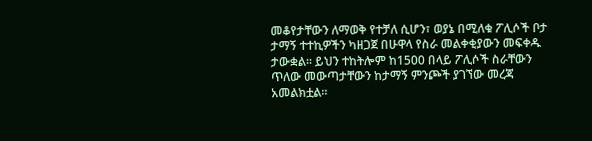መቆየታቸውን ለማወቅ የተቻለ ሲሆን፣ ወያኔ በሚለቁ ፖሊሶች ቦታ ታማኝ ተተኪዎችን ካዘጋጀ በሁዋላ የስራ መልቀቂያውን መፍቀዱ ታውቋል። ይህን ተከትሎም ከ1500 በላይ ፖሊሶች ስራቸውን ጥለው መውጣታቸውን ከታማኝ ምንጮች ያገኘው መረጃ አመልክቷል።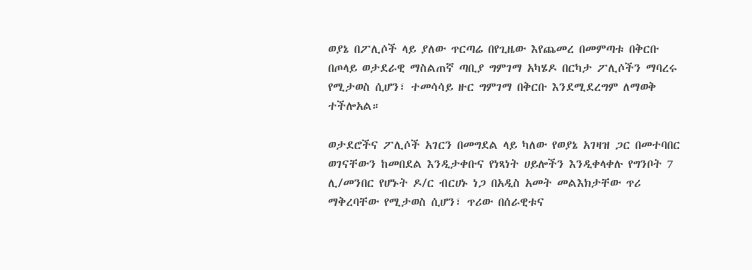ወያኔ በፖሊሶች ላይ ያለው ጥርጣሬ በየጊዜው እየጨመረ በመምጣቱ በቅርቡ በጦላይ ወታደራዊ ማስልጠኛ ጣቢያ ግምገማ አካሄዶ በርካታ ፖሊሶችን ማባረሩ የሚታወስ ሲሆን፣ ተመሳሳይ ዙር ግምገማ በቅርቡ እንደሚደረግም ለማወቅ ተችሎአል።

ወታደሮችና ፖሊሶች አገርን በመግደል ላይ ካለው የወያኔ አገዛዝ ጋር በመተባበር ወገናቸውን ከመበደል እንዲታቀቡና የነጻነት ሀይሎችን እንዲቀላቀሉ የግንቦት 7 ሊ/መንበር የሆኑት ዶ/ር ብርሀኑ ነጋ በአዲስ አመት መልእክታቸው ጥሪ ማቅረባቸው የሚታወስ ሲሆን፣ ጥሪው በሰራዊቱና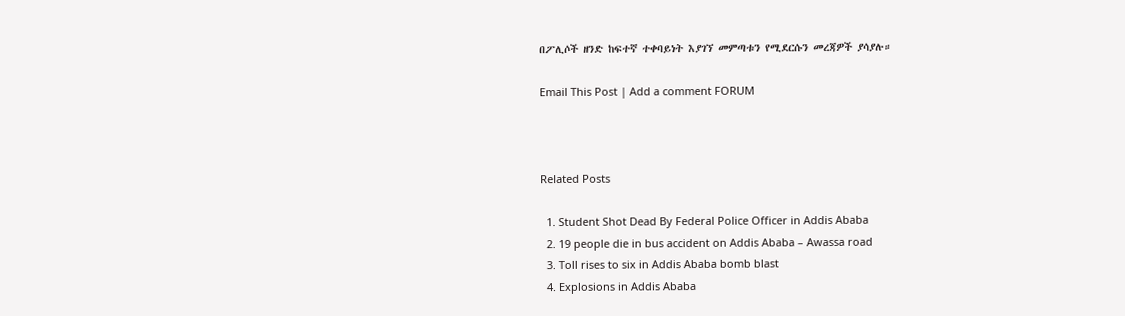በፖሊሶች ዘንድ ከፍተኛ ተቀባይነት እያገኘ መምጣቱን የሚደርሱን መረጃዎች ያሳያሉ።

Email This Post | Add a comment FORUM



Related Posts

  1. Student Shot Dead By Federal Police Officer in Addis Ababa
  2. 19 people die in bus accident on Addis Ababa – Awassa road
  3. Toll rises to six in Addis Ababa bomb blast
  4. Explosions in Addis Ababa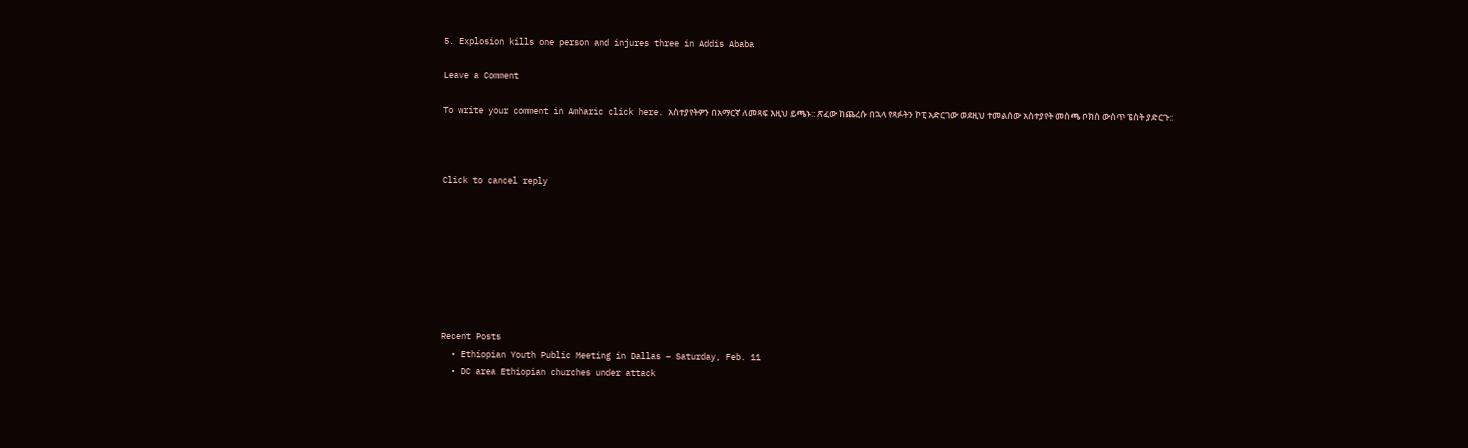5. Explosion kills one person and injures three in Addis Ababa

Leave a Comment

To write your comment in Amharic click here. አስተያየትዎን በአማርኛ ለመጻፍ እዚህ ይጫኑ:: ጽፈው ከጨረሱ በኋላ የጻፉትን ኮፒ አድርገው ወደዚህ ተመልሰው አስተያየት መስጫ ቦክስ ውስጥ ፔስት ያድርጉ::



Click to cancel reply








Recent Posts
  • Ethiopian Youth Public Meeting in Dallas – Saturday, Feb. 11
  • DC area Ethiopian churches under attack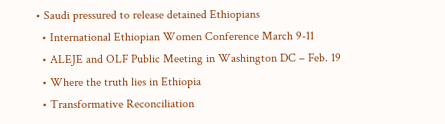• Saudi pressured to release detained Ethiopians
  • International Ethiopian Women Conference March 9-11
  • ALEJE and OLF Public Meeting in Washington DC – Feb. 19
  • Where the truth lies in Ethiopia
  • Transformative Reconciliation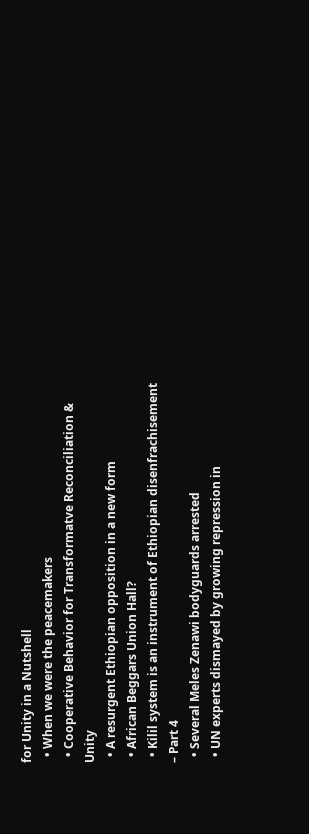for Unity in a Nutshell
  • When we were the peacemakers
  • Cooperative Behavior for Transformatve Reconciliation & Unity
  • A resurgent Ethiopian opposition in a new form
  • African Beggars Union Hall?
  • Kilil system is an instrument of Ethiopian disenfrachisement – Part 4
  • Several Meles Zenawi bodyguards arrested
  • UN experts dismayed by growing repression in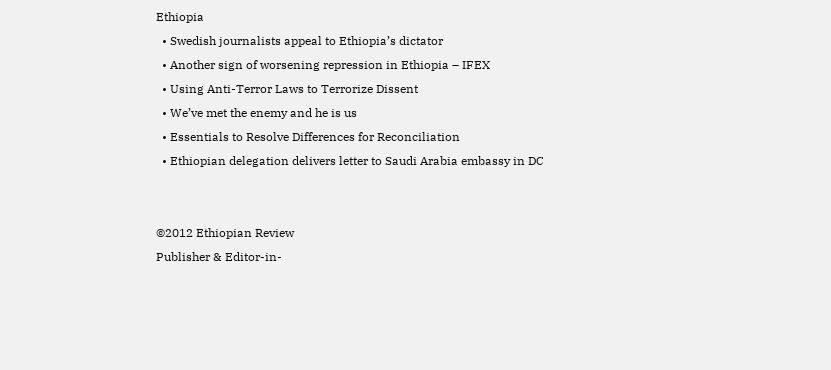Ethiopia
  • Swedish journalists appeal to Ethiopia’s dictator
  • Another sign of worsening repression in Ethiopia – IFEX
  • Using Anti-Terror Laws to Terrorize Dissent
  • We’ve met the enemy and he is us
  • Essentials to Resolve Differences for Reconciliation
  • Ethiopian delegation delivers letter to Saudi Arabia embassy in DC


©2012 Ethiopian Review
Publisher & Editor-in-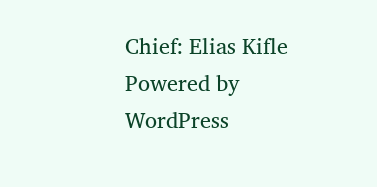Chief: Elias Kifle
Powered by WordPress